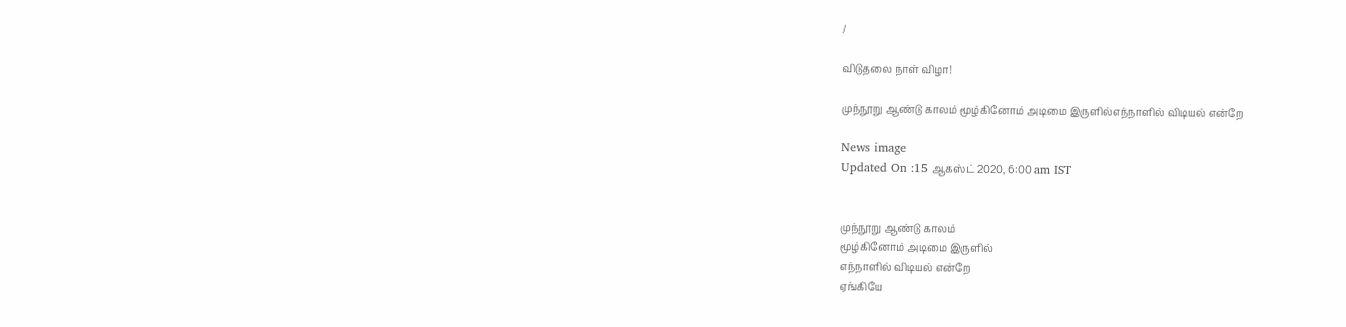/

விடுதலை நாள் விழா!

முந்நூறு ஆண்டு காலம் மூழ்கினோம் அடிமை இருளில்எந்நாளில் விடியல் என்றே

News image
Updated On :15 ஆகஸ்ட் 2020, 6:00 am IST


முந்நூறு ஆண்டு காலம்
மூழ்கினோம் அடிமை இருளில்
எந்நாளில் விடியல் என்றே
ஏங்கியே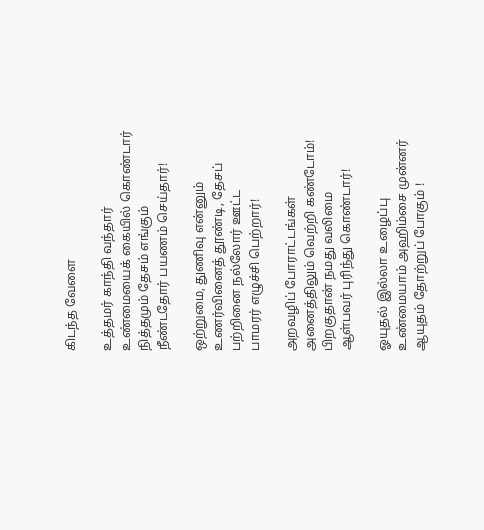கிடந்த வேளை

உத்தமர் காந்தி வந்தார்
உண்மையைக் கையில் கொண்டார்
நித்தமும் தேசம் எங்கும்
நீண்டதோர் பயணம் செய்தார்!

ஒற்றுமை, துணிவு என்னும்
உணர்வினைத் தூண்டி, தேசப்
பற்றினை நல்லோர் ஊட்ட
பாமரர் எழுச்சி பெற்றார்!

அறவழிப் போராட்டங்கள்
அனைத்திலும் வெற்றி கண்டோம்!
பிறகுதான் நமது வலிமை
ஆள்பவர் புரிந்து கொண்டார்!

ஓயுதல் இல்லா உழைப்பு
உண்மையாம் அஹிம்சை முன்னர்
ஆயுதம் தோற்றுப் போகும் !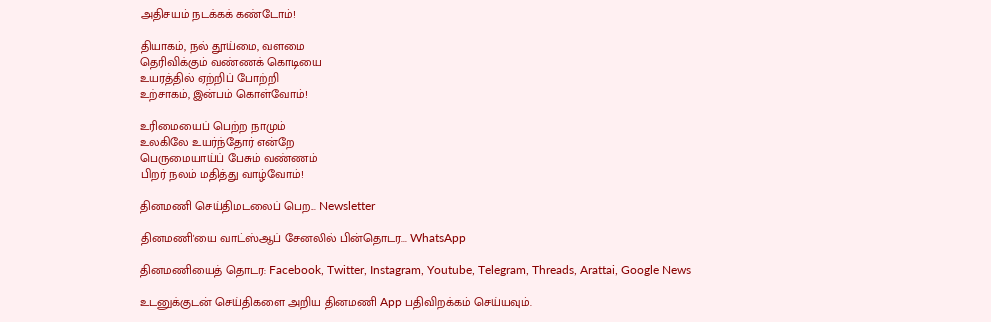அதிசயம் நடக்கக் கண்டோம்!

தியாகம், நல் தூய்மை, வளமை
தெரிவிக்கும் வண்ணக் கொடியை
உயரத்தில் ஏற்றிப் போற்றி
உற்சாகம், இன்பம் கொள்வோம்!

உரிமையைப் பெற்ற நாமும்
உலகிலே உயர்ந்தோர் என்றே
பெருமையாய்ப் பேசும் வண்ணம்
பிறர் நலம் மதித்து வாழ்வோம்!

தினமணி செய்திமடலைப் பெற... Newsletter

தினமணி'யை வாட்ஸ்ஆப் சேனலில் பின்தொடர... WhatsApp

தினமணியைத் தொடர: Facebook, Twitter, Instagram, Youtube, Telegram, Threads, Arattai, Google News

உடனுக்குடன் செய்திகளை அறிய தினமணி App பதிவிறக்கம் செய்யவும்.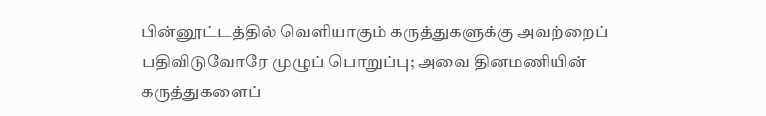பின்னூட்டத்தில் வெளியாகும் கருத்துகளுக்கு அவற்றைப் பதிவிடுவோரே முழுப் பொறுப்பு; அவை தினமணியின் கருத்துகளைப்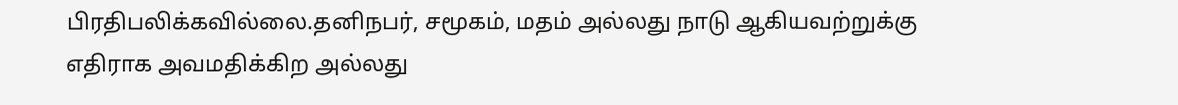பிரதிபலிக்கவில்லை.தனிநபர், சமூகம், மதம் அல்லது நாடு ஆகியவற்றுக்கு எதிராக அவமதிக்கிற அல்லது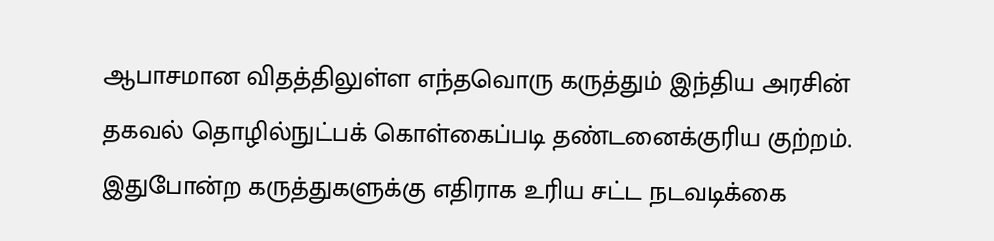ஆபாசமான விதத்திலுள்ள எந்தவொரு கருத்தும் இந்திய அரசின் தகவல் தொழில்நுட்பக் கொள்கைப்படி தண்டனைக்குரிய குற்றம். இதுபோன்ற கருத்துகளுக்கு எதிராக உரிய சட்ட நடவடிக்கை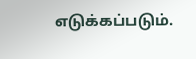எடுக்கப்படும்.